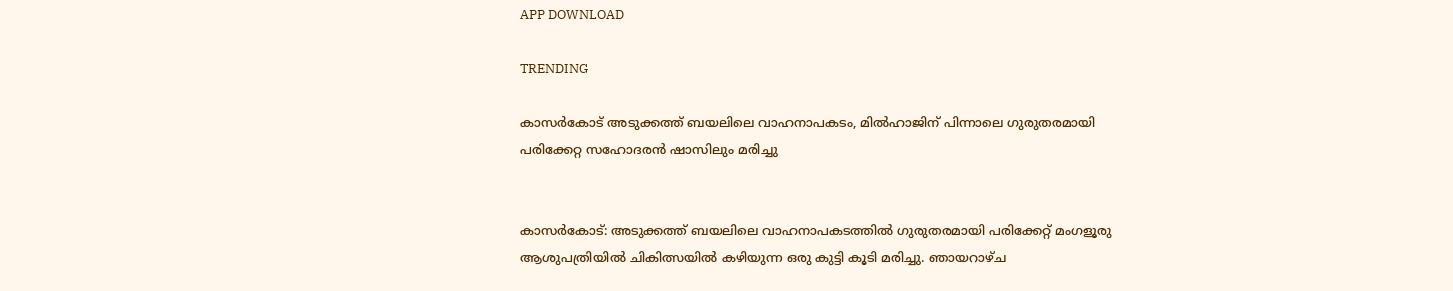APP DOWNLOAD

TRENDING

കാസർകോട് അടുക്കത്ത് ബയലിലെ വാഹനാപകടം, മിൽഹാജിന് പിന്നാലെ ഗുരുതരമായി പരിക്കേറ്റ സഹോദരൻ ഷാസിലും മരിച്ചു


കാസർകോട്: അടുക്കത്ത് ബയലിലെ വാഹനാപകടത്തില്‍ ഗുരുതരമായി പരിക്കേറ്റ് മംഗളൂരു ആശുപത്രിയില്‍ ചികിത്സയില്‍ കഴിയുന്ന ഒരു കുട്ടി കൂടി മരിച്ചു. ഞായറാഴ്ച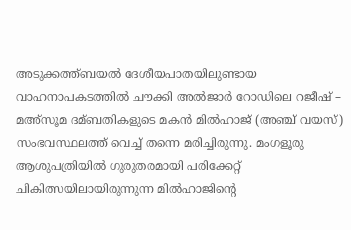അടുക്കത്ത്ബയല്‍ ദേശീയപാതയിലുണ്ടായ വാഹനാപകടത്തില്‍ ചൗക്കി അല്‍ജാര്‍ റോഡിലെ റജീഷ് – മഅ്‌സൂമ ദമ്ബതികളുടെ മകന്‍ മില്‍ഹാജ് (അഞ്ച് വയസ്) സംഭവസ്ഥലത്ത് വെച്ച്‌ തന്നെ മരിച്ചിരുന്നു. മംഗളൂരു ആശുപത്രിയില്‍ ഗുരുതരമായി പരിക്കേറ്റ് ചികിത്സയിലായിരുന്നുന്ന മില്‍ഹാജിന്റെ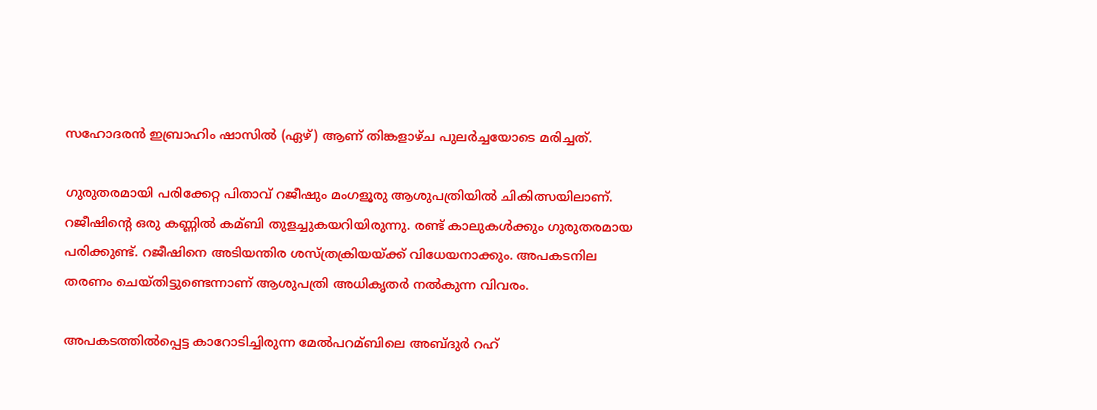സഹോദരന്‍ ഇബ്രാഹിം ഷാസില്‍ (ഏഴ്) ആണ് തിങ്കളാഴ്ച പുലര്‍ച്ചയോടെ മരിച്ചത്.

ഗുരുതരമായി പരിക്കേറ്റ പിതാവ് റജീഷും മംഗളൂരു ആശുപത്രിയില്‍ ചികിത്സയിലാണ്. റജീഷിന്റെ ഒരു കണ്ണില്‍ കമ്ബി തുളച്ചുകയറിയിരുന്നു. രണ്ട് കാലുകള്‍ക്കും ഗുരുതരമായ പരിക്കുണ്ട്. റജീഷിനെ അടിയന്തിര ശസ്ത്രക്രിയയ്ക്ക് വിധേയനാക്കും. അപകടനില തരണം ചെയ്തിട്ടുണ്ടെന്നാണ് ആശുപത്രി അധികൃതര്‍ നല്‍കുന്ന വിവരം.

അപകടത്തില്‍പ്പെട്ട കാറോടിച്ചിരുന്ന മേല്‍പറമ്ബിലെ അബ്ദുര്‍ റഹ്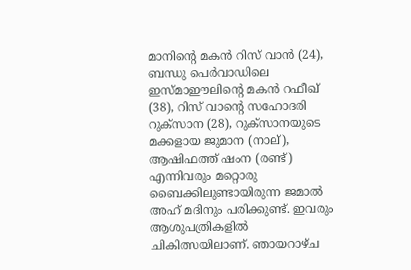മാനിന്റെ മകന്‍ റിസ് വാന്‍ (24), ബന്ധു പെര്‍വാഡിലെ ഇസ്മാഈലിന്റെ മകന്‍ റഫീഖ് (38), റിസ് വാന്റെ സഹോദരി റുക്സാന (28), റുക്സാനയുടെ മക്കളായ ജുമാന (നാല്), ആഷിഫത്ത് ഷംന (രണ്ട്) എന്നിവരും മറ്റൊരു ബൈക്കിലുണ്ടായിരുന്ന ജമാല്‍ അഹ് മദിനും പരിക്കുണ്ട്. ഇവരും ആശുപത്രികളില്‍ ചികിത്സയിലാണ്. ഞായറാഴ്ച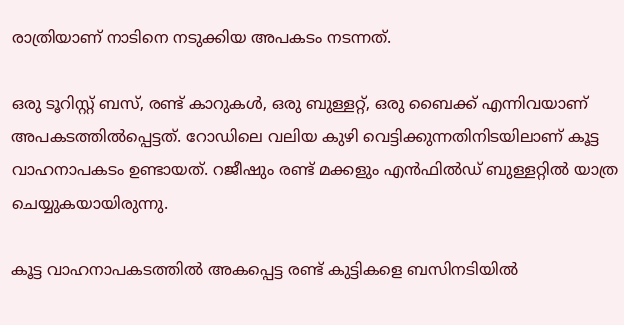രാത്രിയാണ് നാടിനെ നടുക്കിയ അപകടം നടന്നത്.

ഒരു ടൂറിസ്റ്റ് ബസ്, രണ്ട് കാറുകള്‍, ഒരു ബുള്ളറ്റ്, ഒരു ബൈക്ക് എന്നിവയാണ് അപകടത്തില്‍പ്പെട്ടത്. റോഡിലെ വലിയ കുഴി വെട്ടിക്കുന്നതിനിടയിലാണ് കൂട്ട വാഹനാപകടം ഉണ്ടായത്. റജീഷും രണ്ട് മക്കളും എന്‍ഫില്‍ഡ് ബുള്ളറ്റില്‍ യാത്ര ചെയ്യുകയായിരുന്നു.

കൂട്ട വാഹനാപകടത്തില്‍ അകപ്പെട്ട രണ്ട് കുട്ടികളെ ബസിനടിയില്‍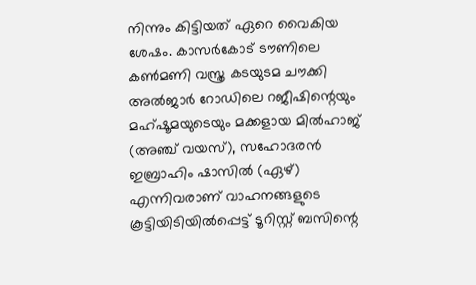നിന്നും കിട്ടിയത് ഏറെ വൈകിയ ശേഷം. കാസര്‍കോട് ടൗണിലെ കണ്‍മണി വസ്ത്ര കടയുടമ ചൗക്കി അല്‍ജാര്‍ റോഡിലെ റജീഷിന്റെയും മഹ്ഷൂമയുടെയും മക്കളായ മില്‍ഹാജ് (അഞ്ച് വയസ്), സഹോദരന്‍ ഇബ്രാഹിം ഷാസില്‍ (ഏഴ്) എന്നിവരാണ് വാഹനങ്ങളുടെ കൂട്ടിയിടിയില്‍പ്പെട്ട് ടൂറിസ്റ്റ് ബസിന്റെ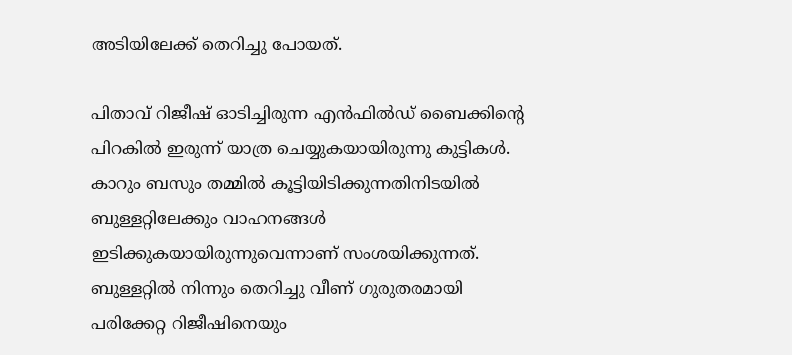അടിയിലേക്ക് തെറിച്ചു പോയത്.

പിതാവ് റിജീഷ് ഓടിച്ചിരുന്ന എന്‍ഫില്‍ഡ് ബൈക്കിന്റെ പിറകില്‍ ഇരുന്ന് യാത്ര ചെയ്യുകയായിരുന്നു കുട്ടികള്‍. കാറും ബസും തമ്മില്‍ കൂട്ടിയിടിക്കുന്നതിനിടയില്‍ ബുള്ളറ്റിലേക്കും വാഹനങ്ങള്‍ ഇടിക്കുകയായിരുന്നുവെന്നാണ് സംശയിക്കുന്നത്. ബുള്ളറ്റില്‍ നിന്നും തെറിച്ചു വീണ് ഗുരുതരമായി പരിക്കേറ്റ റിജീഷിനെയും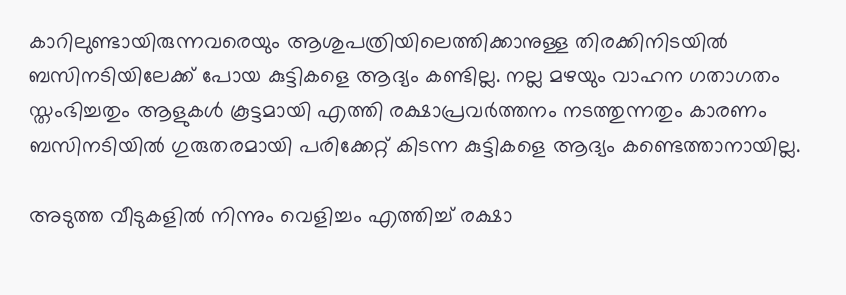കാറിലുണ്ടായിരുന്നവരെയും ആശുപത്രിയിലെത്തിക്കാനുള്ള തിരക്കിനിടയില്‍ ബസിനടിയിലേക്ക് പോയ കുട്ടികളെ ആദ്യം കണ്ടില്ല. നല്ല മഴയും വാഹന ഗതാഗതം സ്തംഭിച്ചതും ആളുകള്‍ കൂട്ടമായി എത്തി രക്ഷാപ്രവര്‍ത്തനം നടത്തുന്നതും കാരണം ബസിനടിയില്‍ ഗുരുതരമായി പരിക്കേറ്റ് കിടന്ന കുട്ടികളെ ആദ്യം കണ്ടെത്താനായില്ല.

അടുത്ത വീടുകളില്‍ നിന്നും വെളിച്ചം എത്തിച്ച്‌ രക്ഷാ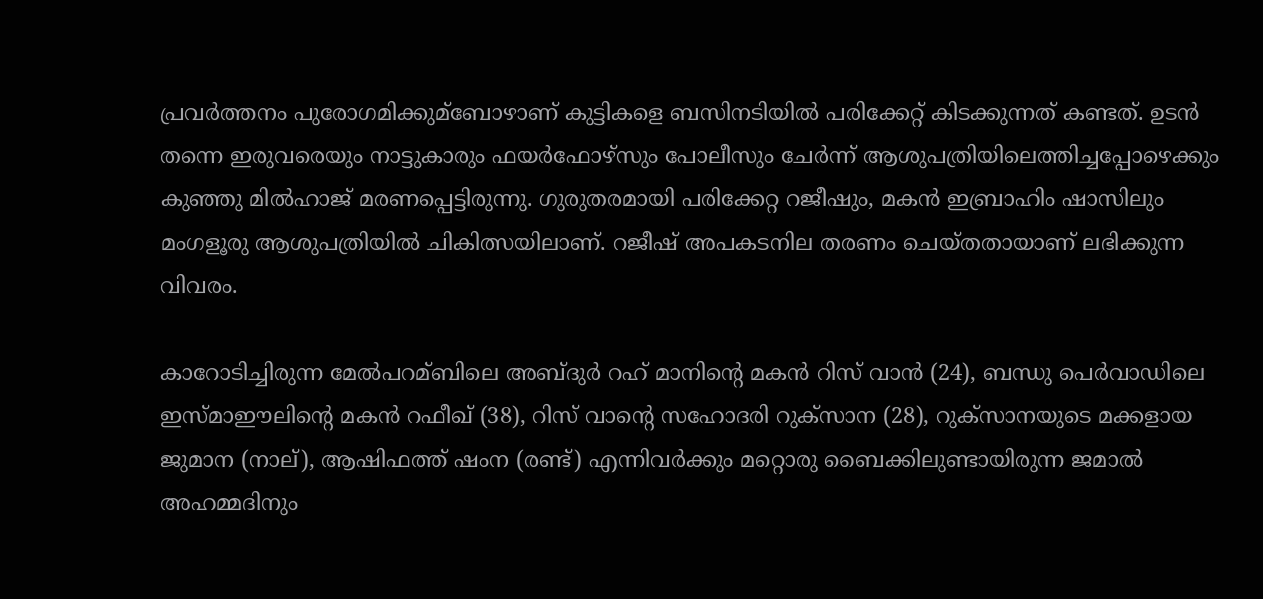പ്രവര്‍ത്തനം പുരോഗമിക്കുമ്ബോഴാണ് കുട്ടികളെ ബസിനടിയില്‍ പരിക്കേറ്റ് കിടക്കുന്നത് കണ്ടത്. ഉടന്‍ തന്നെ ഇരുവരെയും നാട്ടുകാരും ഫയര്‍ഫോഴ്‌സും പോലീസും ചേര്‍ന്ന് ആശുപത്രിയിലെത്തിച്ചപ്പോഴെക്കും കുഞ്ഞു മില്‍ഹാജ് മരണപ്പെട്ടിരുന്നു. ഗുരുതരമായി പരിക്കേറ്റ റജീഷും, മകന്‍ ഇബ്രാഹിം ഷാസിലും മംഗളൂരു ആശുപത്രിയില്‍ ചികിത്സയിലാണ്. റജീഷ് അപകടനില തരണം ചെയ്തതായാണ് ലഭിക്കുന്ന വിവരം.

കാറോടിച്ചിരുന്ന മേല്‍പറമ്ബിലെ അബ്ദുര്‍ റഹ് മാനിന്റെ മകന്‍ റിസ് വാന്‍ (24), ബന്ധു പെര്‍വാഡിലെ ഇസ്മാഈലിന്റെ മകന്‍ റഫീഖ് (38), റിസ് വാന്റെ സഹോദരി റുക്‌സാന (28), റുക്‌സാനയുടെ മക്കളായ ജുമാന (നാല്), ആഷിഫത്ത് ഷംന (രണ്ട്) എന്നിവര്‍ക്കും മറ്റൊരു ബൈക്കിലുണ്ടായിരുന്ന ജമാല്‍ അഹമ്മദിനും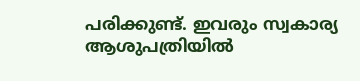പരിക്കുണ്ട്. ഇവരും സ്വകാര്യ ആശുപത്രിയില്‍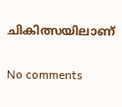ചികിത്സയിലാണ്

No comments